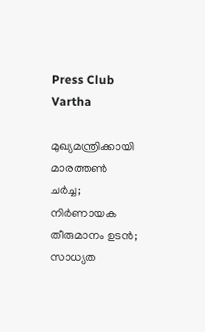Press Club Vartha

മുഖ്യമന്ത്രിക്കായി മാരത്തണ്‍ ചര്‍ച്ച; നിര്‍ണായക തീരുമാനം ഉടന്‍; സാധ്യത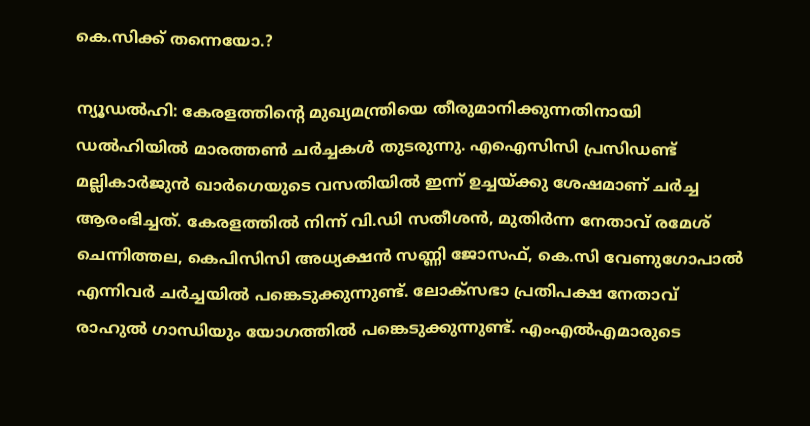കെ.സിക്ക് തന്നെയോ.?

ന്യൂഡല്‍ഹി: കേരളത്തിന്റെ മുഖ്യമന്ത്രിയെ തീരുമാനിക്കുന്നതിനായി ഡല്‍ഹിയില്‍ മാരത്തണ്‍ ചര്‍ച്ചകള്‍ തുടരുന്നു. എഐസിസി പ്രസിഡണ്ട് മല്ലികാര്‍ജുന്‍ ഖാര്‍ഗെയുടെ വസതിയില്‍ ഇന്ന് ഉച്ചയ്ക്കു ശേഷമാണ് ചര്‍ച്ച ആരംഭിച്ചത്. കേരളത്തില്‍ നിന്ന് വി.ഡി സതീശന്‍, മുതിര്‍ന്ന നേതാവ് രമേശ് ചെന്നിത്തല, കെപിസിസി അധ്യക്ഷന്‍ സണ്ണി ജോസഫ്, കെ.സി വേണുഗോപാല്‍ എന്നിവര്‍ ചര്‍ച്ചയില്‍ പങ്കെടുക്കുന്നുണ്ട്. ലോക്‌സഭാ പ്രതിപക്ഷ നേതാവ് രാഹുല്‍ ഗാന്ധിയും യോഗത്തില്‍ പങ്കെടുക്കുന്നുണ്ട്. എംഎല്‍എമാരുടെ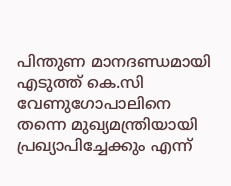പിന്തുണ മാനദണ്ഡമായി എടുത്ത് കെ.സി വേണുഗോപാലിനെ തന്നെ മുഖ്യമന്ത്രിയായി പ്രഖ്യാപിച്ചേക്കും എന്ന്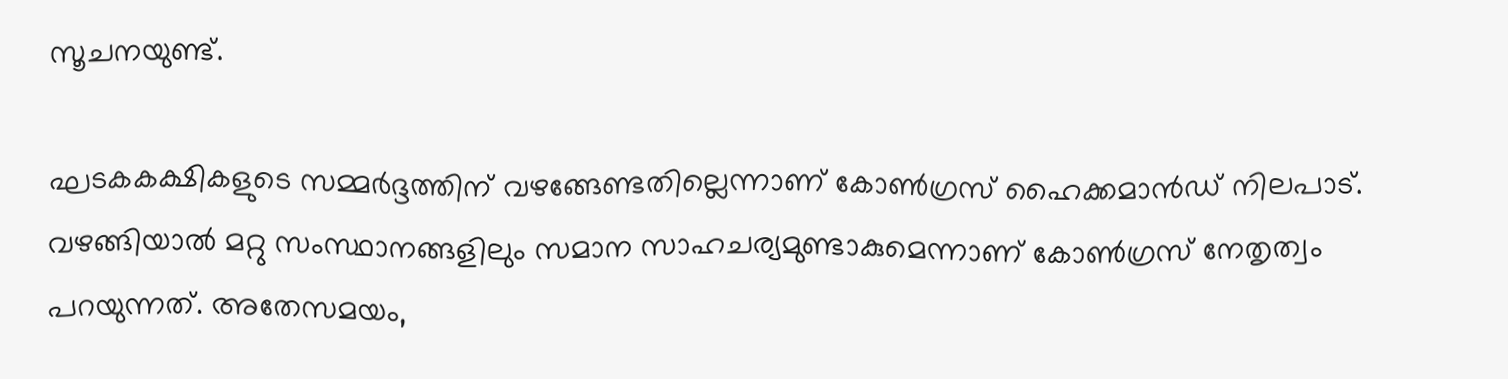സൂചനയുണ്ട്.

ഘടകകക്ഷികളുടെ സമ്മര്‍ദ്ദത്തിന് വഴങ്ങേണ്ടതില്ലെന്നാണ് കോണ്‍ഗ്രസ് ഹൈക്കമാന്‍ഡ് നിലപാട്. വഴങ്ങിയാല്‍ മറ്റു സംസ്ഥാനങ്ങളിലും സമാന സാഹചര്യമുണ്ടാകുമെന്നാണ് കോണ്‍ഗ്രസ് നേതൃത്വം പറയുന്നത്. അതേസമയം,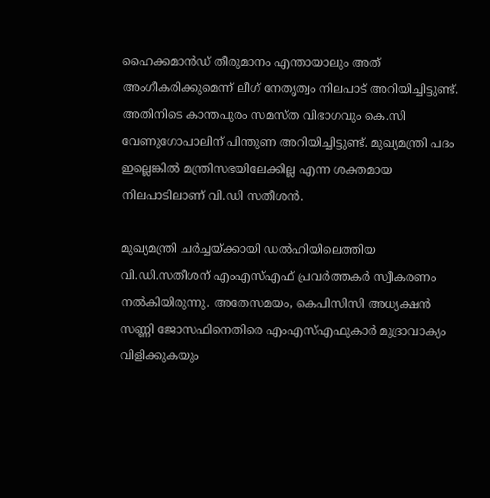ഹൈക്കമാന്‍ഡ് തീരുമാനം എന്തായാലും അത് അംഗീകരിക്കുമെന്ന് ലീഗ് നേതൃത്വം നിലപാട് അറിയിച്ചിട്ടുണ്ട്. അതിനിടെ കാന്തപുരം സമസ്ത വിഭാഗവും കെ.സി വേണുഗോപാലിന് പിന്തുണ അറിയിച്ചിട്ടുണ്ട്. മുഖ്യമന്ത്രി പദം ഇല്ലെങ്കില്‍ മന്ത്രിസഭയിലേക്കില്ല എന്ന ശക്തമായ നിലപാടിലാണ് വി.ഡി സതീശന്‍.

മുഖ്യമന്ത്രി ചര്‍ച്ചയ്ക്കായി ഡല്‍ഹിയിലെത്തിയ വി.ഡി.സതീശന് എംഎസ്എഫ് പ്രവര്‍ത്തകര്‍ സ്വീകരണം നല്‍കിയിരുന്നു. അതേസമയം, കെപിസിസി അധ്യക്ഷന്‍ സണ്ണി ജോസഫിനെതിരെ എംഎസ്എഫുകാര്‍ മുദ്രാവാക്യം വിളിക്കുകയും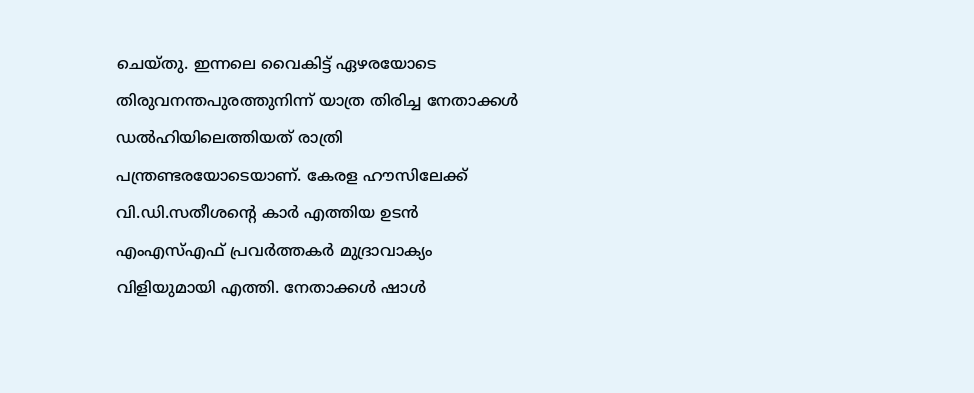ചെയ്തു. ഇന്നലെ വൈകിട്ട് ഏഴരയോടെ തിരുവനന്തപുരത്തുനിന്ന് യാത്ര തിരിച്ച നേതാക്കള്‍ ഡല്‍ഹിയിലെത്തിയത് രാത്രി പന്ത്രണ്ടരയോടെയാണ്. കേരള ഹൗസിലേക്ക് വി.ഡി.സതീശന്റെ കാര്‍ എത്തിയ ഉടന്‍ എംഎസ്എഫ് പ്രവര്‍ത്തകര്‍ മുദ്രാവാക്യം വിളിയുമായി എത്തി. നേതാക്കള്‍ ഷാള്‍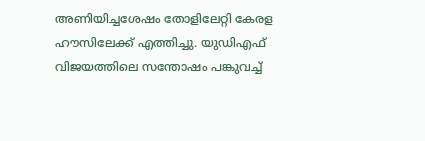അണിയിച്ചശേഷം തോളിലേറ്റി കേരള ഹൗസിലേക്ക് എത്തിച്ചു. യുഡിഎഫ് വിജയത്തിലെ സന്തോഷം പങ്കുവച്ച്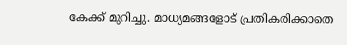കേക്ക് മുറിച്ചു. മാധ്യമങ്ങളോട് പ്രതികരിക്കാതെ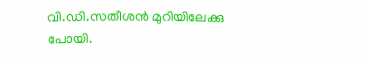വി.ഡി.സതീശന്‍ മുറിയിലേക്കു പോയി.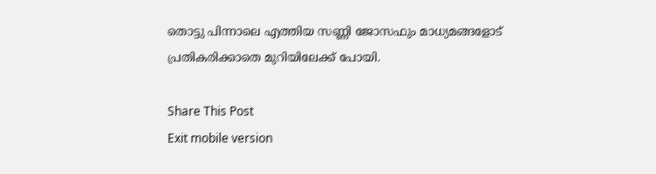തൊട്ടു പിന്നാലെ എത്തിയ സണ്ണി ജോസഫും മാധ്യമങ്ങളോട് പ്രതികരിക്കാതെ മുറിയിലേക്ക് പോയി.

Share This Post
Exit mobile version